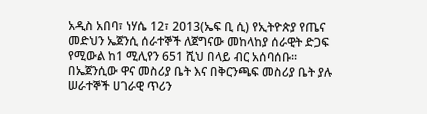አዲስ አበባ፣ ነሃሴ 12፣ 2013(ኤፍ ቢ ሲ) የኢትዮጵያ የጤና መድህን ኤጀንሲ ሰራተኞች ለጀግናው መከላከያ ሰራዊት ድጋፍ የሚውል ከ1 ሚሊየን 651 ሺህ በላይ ብር አሰባሰቡ፡፡
በኤጀንሲው ዋና መስሪያ ቤት እና በቅርንጫፍ መስሪያ ቤት ያሉ ሠራተኞች ሀገራዊ ጥሪን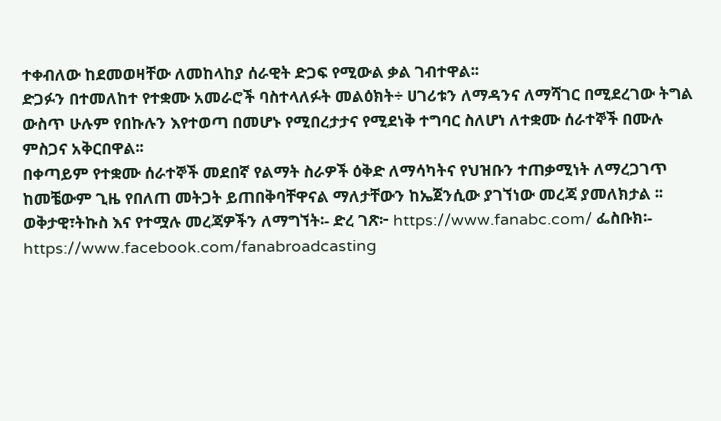ተቀብለው ከደመወዛቸው ለመከላከያ ሰራዊት ድጋፍ የሚውል ቃል ገብተዋል፡፡
ድጋፉን በተመለከተ የተቋሙ አመራሮች ባስተላለፉት መልዕክት÷ ሀገሪቱን ለማዳንና ለማሻገር በሚደረገው ትግል ውስጥ ሁሉም የበኩሉን እየተወጣ በመሆኑ የሚበረታታና የሚደነቅ ተግባር ስለሆነ ለተቋሙ ሰራተኞች በሙሉ ምስጋና አቅርበዋል፡፡
በቀጣይም የተቋሙ ሰራተኞች መደበኛ የልማት ስራዎች ዕቅድ ለማሳካትና የህዝቡን ተጠቃሚነት ለማረጋገጥ ከመቼውም ጊዜ የበለጠ መትጋት ይጠበቅባቸዋናል ማለታቸውን ከኤጀንሲው ያገኘነው መረጃ ያመለክታል ፡፡
ወቅታዊ፣ትኩስ እና የተሟሉ መረጃዎችን ለማግኘት፡- ድረ ገጽ፦ https://www.fanabc.com/ ፌስቡክ፡- https://www.facebook.com/fanabroadcasting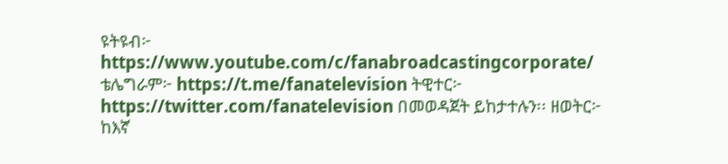ዩትዩብ፦ https://www.youtube.com/c/fanabroadcastingcorporate/ ቴሌግራም፦ https://t.me/fanatelevision ትዊተር፦ https://twitter.com/fanatelevision በመወዳጀት ይከታተሉን፡፡ ዘወትር፦ ከእኛ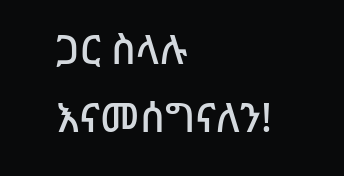ጋር ስላሉ እናመሰግናለን!